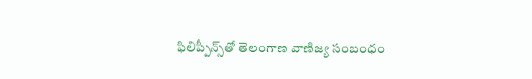ఫిలిప్పీన్స్‌తో తెలంగాణ వాణిజ్య సంబంధం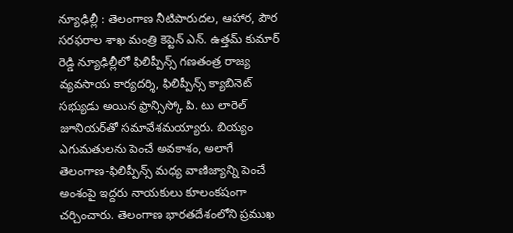న్యూఢిల్లీ : తెలంగాణ నీటిపారుదల, ఆహార, పౌర సరఫరాల శాఖ మంత్రి కెప్టెన్ ఎన్. ఉత్తమ్ కుమార్ రెడ్డి న్యూఢిల్లీలో ఫిలిప్పీన్స్ గణతంత్ర రాజ్య వ్యవసాయ కార్యదర్శి, ఫిలిప్పీన్స్ క్యాబినెట్ సభ్యుడు అయిన ఫ్రాన్సిస్కో పి. టు లారెల్ జూనియర్‌తో సమావేశమయ్యారు. బియ్యం ఎగుమతులను పెంచే అవకాశం, అలాగే తెలంగాణ-ఫిలిప్పీన్స్ మధ్య వాణిజ్యాన్ని పెంచే అంశంపై ఇద్దరు నాయకులు కూలంకషంగా చర్చించారు. తెలంగాణ భారతదేశంలోని ప్రముఖ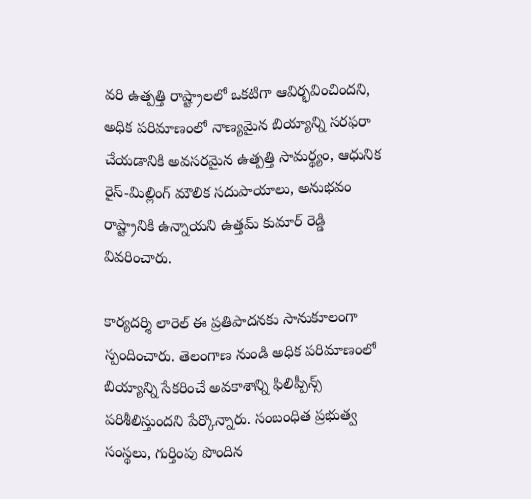వరి ఉత్పత్తి రాష్ట్రాలలో ఒకటిగా ఆవిర్భవించిందని, అధిక పరిమాణంలో నాణ్యమైన బియ్యాన్ని సరఫరా చేయడానికి అవసరమైన ఉత్పత్తి సామర్థ్యం, ఆధునిక రైస్-మిల్లింగ్ మౌలిక సదుపాయాలు, అనుభవం రాష్ట్రానికి ఉన్నాయని ఉత్తమ్ కుమార్ రెడ్డి వివరించారు.

కార్యదర్శి లారెల్ ఈ ప్రతిపాదనకు సానుకూలంగా స్పందించారు. తెలంగాణ నుండి అధిక పరిమాణంలో బియ్యాన్ని సేకరించే అవకాశాన్ని ఫిలిప్పీన్స్ పరిశీలిస్తుందని పేర్కొన్నారు. సంబంధిత ప్రభుత్వ సంస్థలు, గుర్తింపు పొందిన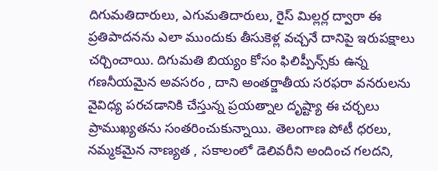దిగుమతిదారులు, ఎగుమతిదారులు, రైస్ మిల్లర్ల ద్వారా ఈ ప్రతిపాదనను ఎలా ముందుకు తీసుకెళ్ల వచ్చనే దానిపై ఇరుపక్షాలు చర్చించాయి. దిగుమతి బియ్యం కోసం ఫిలిప్పీన్స్‌కు ఉన్న గణనీయమైన అవసరం , దాని అంతర్జాతీయ సరఫరా వనరులను వైవిధ్య పరచడానికి చేస్తున్న ప్రయత్నాల దృష్ట్యా ఈ చర్చలు ప్రాముఖ్యతను సంతరించుకున్నాయి. తెలంగాణ పోటీ ధరలు, నమ్మకమైన నాణ్యత , సకాలంలో డెలివరీని అందించ గలదని,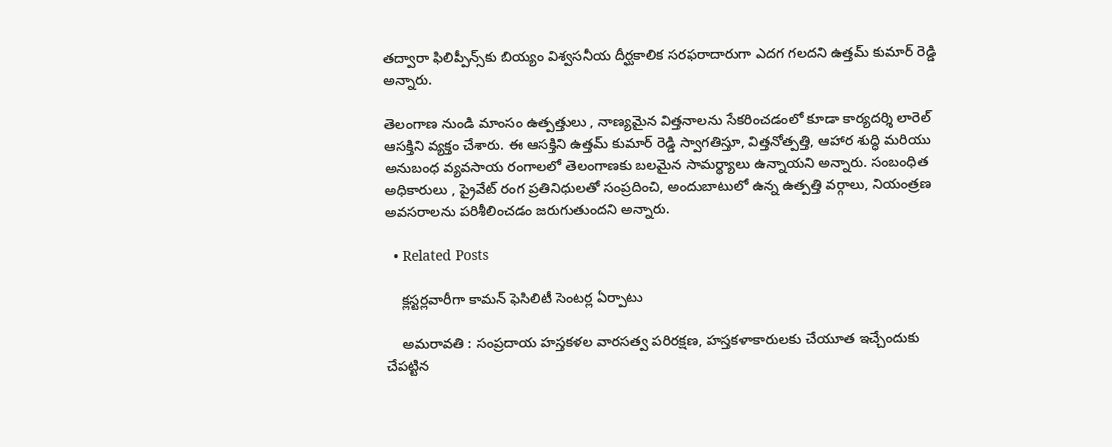తద్వారా ఫిలిప్పీన్స్‌కు బియ్యం విశ్వసనీయ దీర్ఘకాలిక సరఫరాదారుగా ఎదగ గలదని ఉత్తమ్ కుమార్ రెడ్డి అన్నారు.

తెలంగాణ నుండి మాంసం ఉత్పత్తులు , నాణ్యమైన విత్తనాలను సేకరించడంలో కూడా కార్యదర్శి లారెల్ ఆసక్తిని వ్యక్తం చేశారు. ఈ ఆసక్తిని ఉత్తమ్ కుమార్ రెడ్డి స్వాగతిస్తూ, విత్తనోత్పత్తి, ఆహార శుద్ధి మరియు అనుబంధ వ్యవసాయ రంగాలలో తెలంగాణకు బలమైన సామర్థ్యాలు ఉన్నాయని అన్నారు. సంబంధిత అధికారులు , ప్రైవేట్ రంగ ప్రతినిధులతో సంప్రదించి, అందుబాటులో ఉన్న ఉత్పత్తి వర్గాలు, నియంత్రణ అవసరాలను పరిశీలించడం జరుగుతుందని అన్నారు.

  • Related Posts

    క్లస్టర్లవారీగా కామన్ ఫెసిలిటీ సెంటర్ల ఏర్పాటు

    అమ‌రావ‌తి : సంప్రదాయ హస్తకళల వారసత్వ పరిరక్షణ, హస్తకళాకారులకు చేయూత ఇచ్చేందుకు చేపట్టిన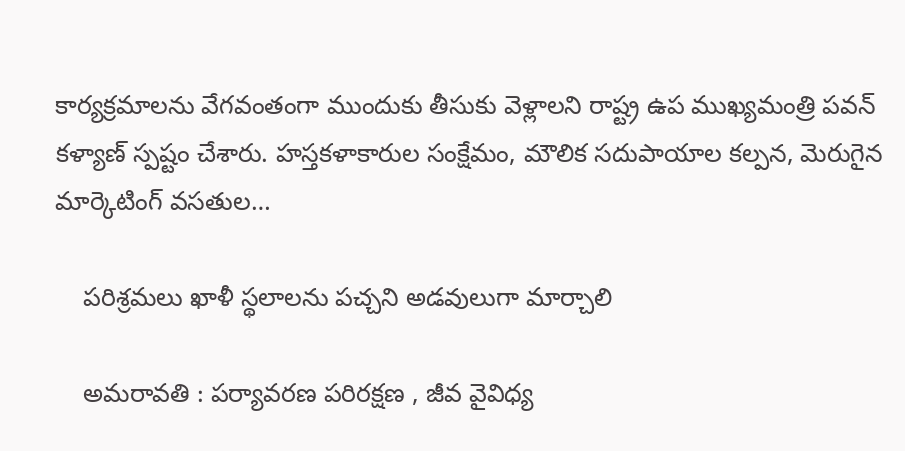కార్యక్రమాలను వేగవంతంగా ముందుకు తీసుకు వెళ్లాలని రాష్ట్ర ఉప ముఖ్యమంత్రి పవన్ కళ్యాణ్ స్పష్టం చేశారు. హస్తకళాకారుల సంక్షేమం, మౌలిక సదుపాయాల కల్పన, మెరుగైన మార్కెటింగ్ వసతుల…

    పరిశ్రమలు ఖాళీ స్థలాలను పచ్చని అడవులుగా మార్చాలి

    అమ‌రావ‌తి : పర్యావరణ పరిరక్షణ , జీవ వైవిధ్య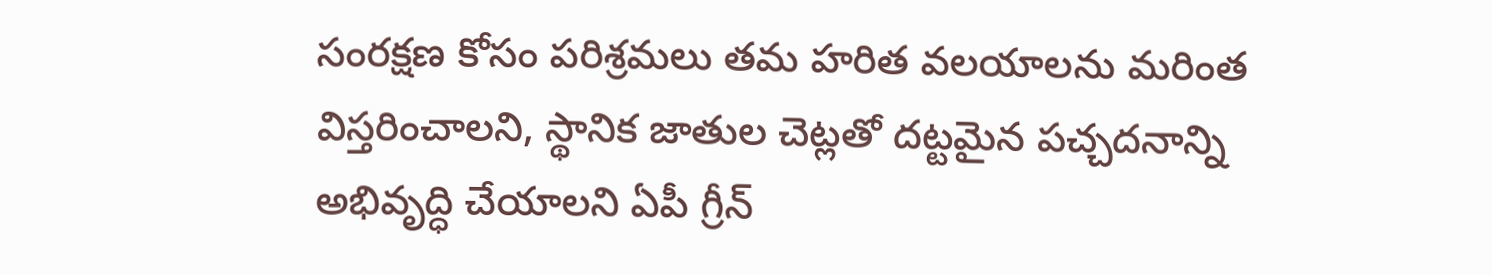సంరక్షణ కోసం పరిశ్రమలు తమ హరిత వలయాలను మరింత విస్తరించాలని, స్థానిక జాతుల చెట్లతో దట్టమైన పచ్చదనాన్ని అభివృద్ధి చేయాలని ఏపీ గ్రీన్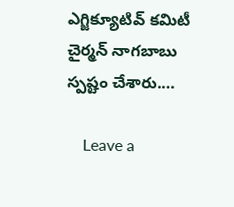ఎగ్జిక్యూటివ్ కమిటీ చైర్మన్ నాగబాబు స్పష్టం చేశారు.…

    Leave a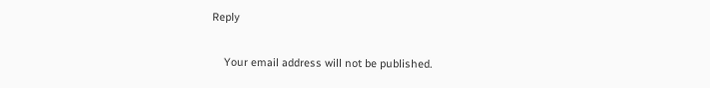Reply

    Your email address will not be published.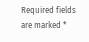Required fields are marked *